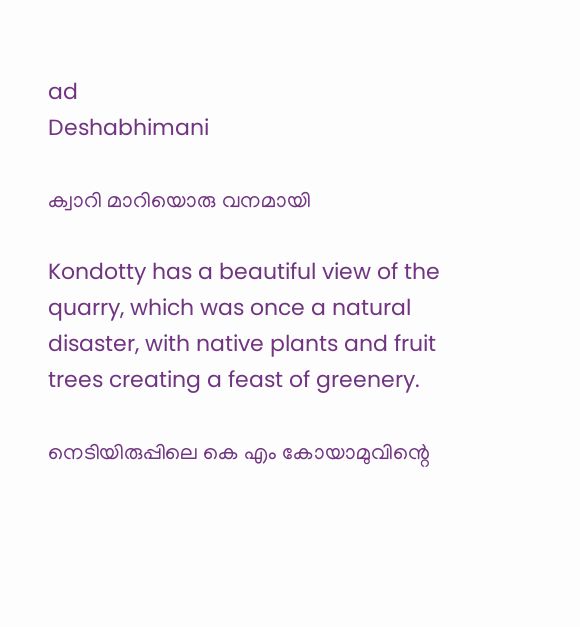ad
Deshabhimani

ക്വാറി മാറിയൊരു വനമായി

Kondotty has a beautiful view of the quarry, which was once a natural disaster, with native plants and fruit trees creating a feast of greenery.

നെടിയിരുപ്പിലെ കെ എം കോയാമുവിന്റെ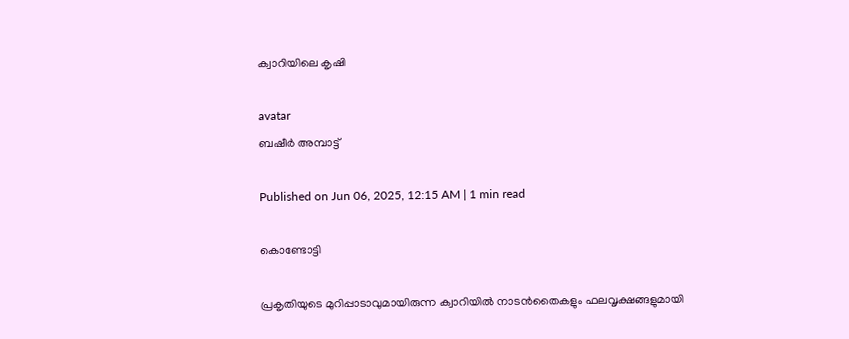ക്വാറിയിലെ കൃഷി

avatar
ബഷീർ അമ്പാട്ട്‌

Published on Jun 06, 2025, 12:15 AM | 1 min read

കൊണ്ടോട്ടി

പ്രകൃതിയുടെ മുറിപ്പാടാവുമായിരുന്ന ക്വാറിയില്‍ നാടന്‍തൈകളും ഫലവൃക്ഷങ്ങളുമായി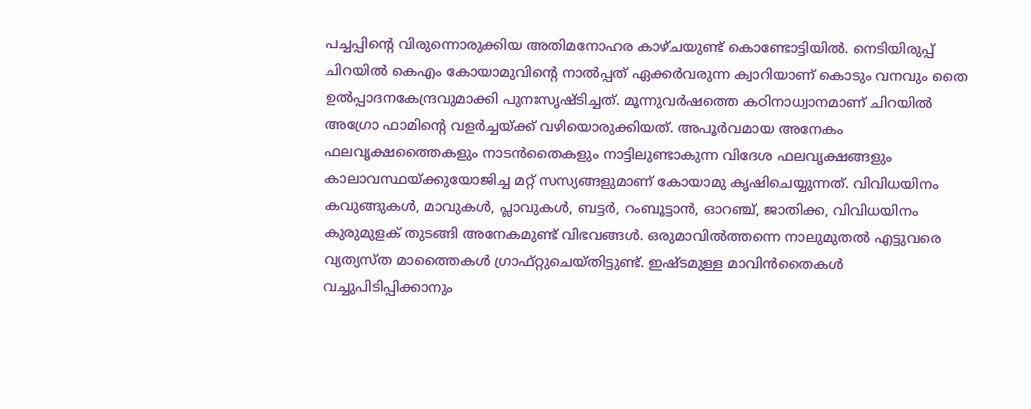പച്ചപ്പിന്റെ വിരുന്നൊരുക്കിയ അതിമനോഹര കാഴ്ചയുണ്ട് കൊണ്ടോട്ടിയില്‍. നെടിയിരുപ്പ് ചിറയില്‍ കെഎം കോയാമുവിന്റെ നാല്‍പ്പത്‌ ഏക്കര്‍വരുന്ന ക്വാറിയാണ്‌ കൊടും വനവും തൈ ഉൽപ്പാദനകേന്ദ്രവുമാക്കി പുനഃസൃഷ്ടിച്ചത്. മൂന്നുവര്‍ഷത്തെ കഠിനാധ്വാനമാണ് ചിറയില്‍ അഗ്രോ ഫാമിന്റെ വളര്‍ച്ചയ്ക്ക് വഴിയൊരുക്കിയത്. അപൂര്‍വമായ അനേകം ഫലവൃക്ഷത്തൈകളും നാടന്‍തൈകളും നാട്ടിലുണ്ടാകുന്ന വിദേശ ഫലവൃക്ഷങ്ങളും കാലാവസ്ഥയ്ക്കുയോജിച്ച മറ്റ് സസ്യങ്ങളുമാണ് കോയാമു കൃഷിചെയ്യുന്നത്. വിവിധയിനം കവുങ്ങുകള്‍, മാവുകള്‍, പ്ലാവുകള്‍, ബട്ടര്‍, റംബൂട്ടാന്‍, ഓറഞ്ച്, ജാതിക്ക, വിവിധയിനം കുരുമുളക് തുടങ്ങി അനേകമുണ്ട് വിഭവങ്ങള്‍. ഒരുമാവില്‍ത്തന്നെ നാലുമുതല്‍ എട്ടുവരെ വ്യത്യസ്ത മാത്തൈകള്‍ ഗ്രാഫ്റ്റുചെയ്തിട്ടുണ്ട്. ഇഷ്ടമുള്ള മാവിന്‍തൈകള്‍ വച്ചുപിടിപ്പിക്കാനും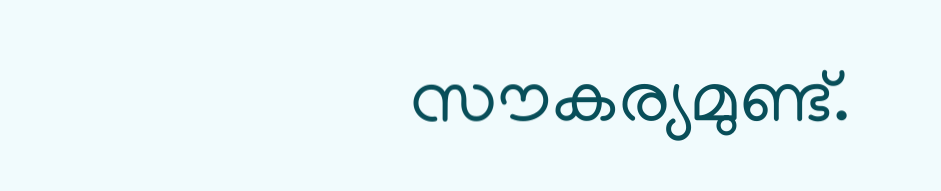സൗകര്യമുണ്ട്.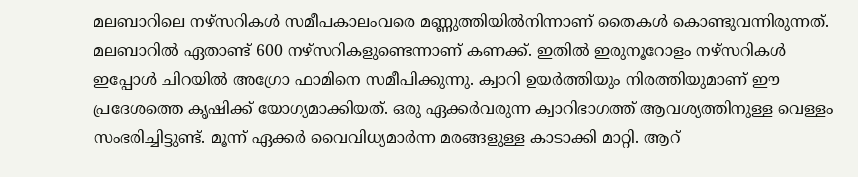മലബാറിലെ നഴ്‌സറികള്‍ സമീപകാലംവരെ മണ്ണുത്തിയില്‍നിന്നാണ് തൈകള്‍ കൊണ്ടുവന്നിരുന്നത്. മലബാറില്‍ ഏതാണ്ട് 600 നഴ്‌സറികളുണ്ടെന്നാണ് കണക്ക്. ഇതില്‍ ഇരുനൂറോളം നഴ്‌സറികള്‍ ഇപ്പോള്‍ ചിറയില്‍ അഗ്രോ ഫാമിനെ സമീപിക്കുന്നു. ക്വാറി ഉയര്‍ത്തിയും നിരത്തിയുമാണ് ഈ പ്രദേശത്തെ കൃഷിക്ക് യോഗ്യമാക്കിയത്. ഒരു ഏക്കര്‍വരുന്ന ക്വാറിഭാഗത്ത് ആവശ്യത്തിനുള്ള വെള്ളം സംഭരിച്ചിട്ടുണ്ട്. മൂന്ന് ഏക്കര്‍ വൈവിധ്യമാര്‍ന്ന മരങ്ങളുള്ള കാടാക്കി മാറ്റി. ആറ്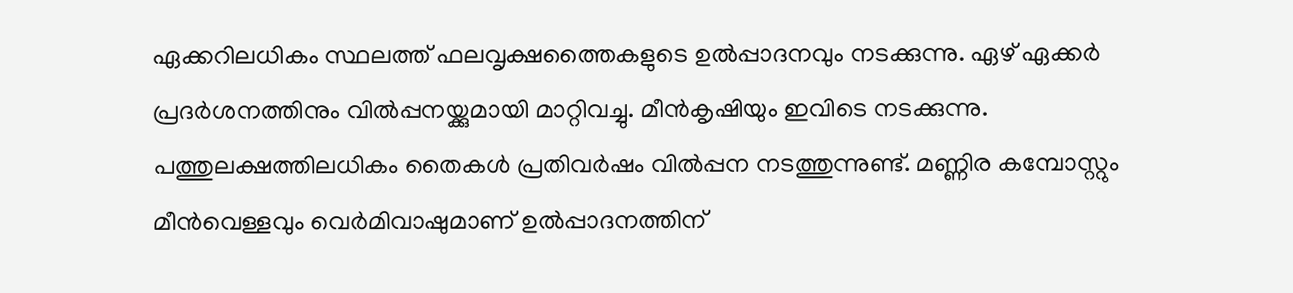ഏക്കറിലധികം സ്ഥലത്ത് ഫലവൃക്ഷത്തൈകളുടെ ഉൽപ്പാദനവും നടക്കുന്നു. ഏഴ് ഏക്കര്‍ പ്രദര്‍ശനത്തിനും വില്‍പ്പനയ്ക്കുമായി മാറ്റിവച്ചു. മീന്‍കൃഷിയും ഇവിടെ നടക്കുന്നു. പത്തുലക്ഷത്തിലധികം തൈകള്‍ പ്രതിവര്‍ഷം വില്‍പ്പന നടത്തുന്നുണ്ട്. മണ്ണിര കമ്പോസ്റ്റും മീന്‍വെള്ളവും വെര്‍മിവാഷുമാണ് ഉൽപ്പാദനത്തിന്‌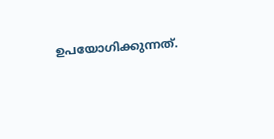ഉപയോഗിക്കുന്നത്.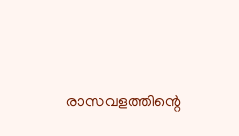രാസവളത്തിന്റെ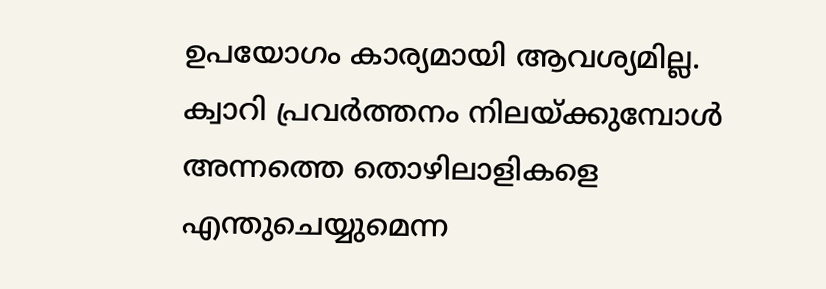ഉപയോഗം കാര്യമായി ആവശ്യമില്ല. ക്വാറി പ്രവര്‍ത്തനം നിലയ്ക്കുമ്പോള്‍ അന്നത്തെ തൊഴിലാളികളെ എന്തുചെയ്യുമെന്ന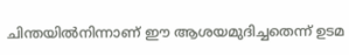ചിന്തയില്‍നിന്നാണ് ഈ ആശയമുദിച്ചതെന്ന് ഉടമ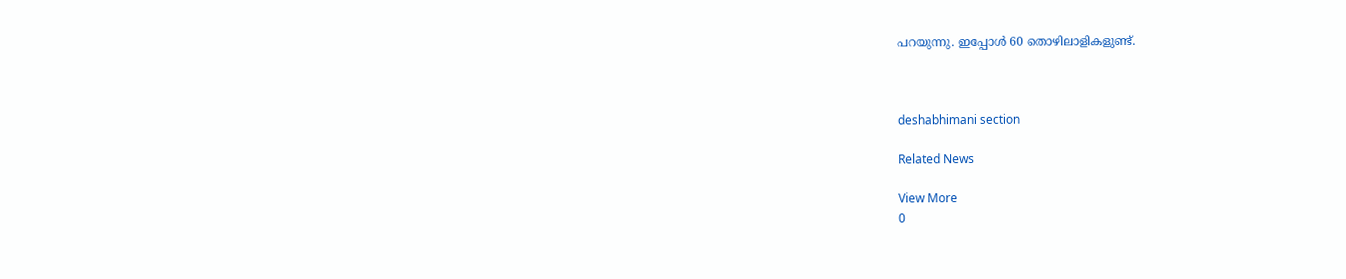പറയുന്നു. ഇപ്പോള്‍ 60 തൊഴിലാളികളുണ്ട്.



deshabhimani section

Related News

View More
0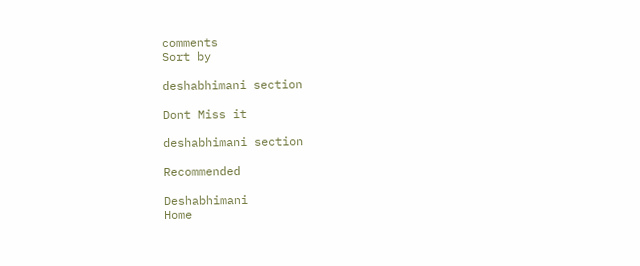comments
Sort by

deshabhimani section

Dont Miss it

deshabhimani section

Recommended

Deshabhimani
Home